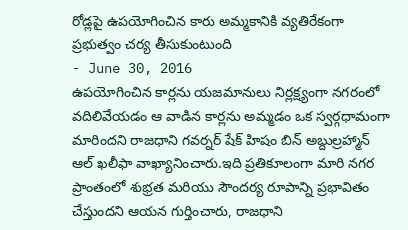రోడ్లపై ఉపయోగించిన కారు అమ్మకానికి వ్యతిరేకంగా ప్రభుత్వం చర్య తీసుకుంటుంది
- June 30, 2016
ఉపయోగించిన కార్లను యజమానులు నిర్లక్ష్యంగా నగరంలో వదిలివేయడం ఆ వాడిన కార్లను అమ్మడం ఒక స్వర్గధామంగా మారిందని రాజధాని గవర్నర్ షేక్ హిషం బిన్ అబ్దుల్రహ్మాన్ ఆల్ ఖలీఫా వాఖ్యానించారు.ఇది ప్రతికూలంగా మారి నగర ప్రాంతంలో శుభ్రత మరియు సౌందర్య రూపాన్ని ప్రభావితం చేస్తుందని ఆయన గుర్తించారు, రాజధాని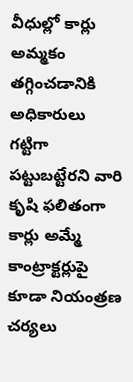వీధుల్లో కార్లు అమ్మకం తగ్గించడానికి అధికారులు గట్టిగా పట్టుబట్టేరని వారి కృషి ఫలితంగా కార్లు అమ్మే కాంట్రాక్టర్లుపై కూడా నియంత్రణ చర్యలు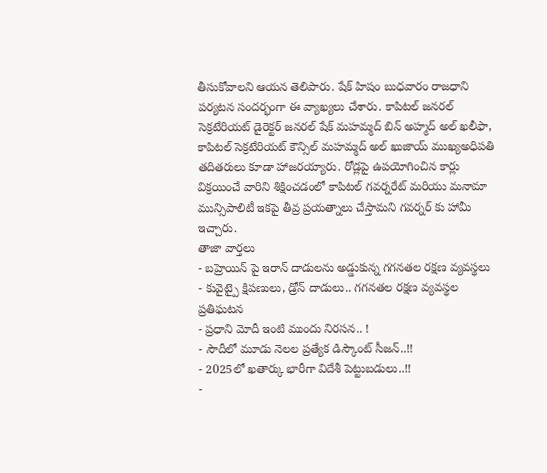తీసుకోవాలని ఆయన తెలిపారు. షేక్ హిషం బుధవారం రాజధాని పర్యటన సందర్భంగా ఈ వ్యాఖ్యలు చేశారు. కాపిటల్ జనరల్ సెక్రటేరియట్ డైరెక్టర్ జనరల్ షేక్ మహమ్మద్ బిన్ అహ్మద్ అల్ ఖలీఫా, కాపిటల్ సెక్రటేరియట్ కౌన్సిల్ మహమ్మద్ అల్ ఖుజాయ్ ముఖ్యఅధిపతి తదితరులు కూడా హాజరయ్యారు. రోడ్లపై ఉపయోగించిన కార్లు విక్రయించే వారిని శిక్షించడంలో కాపిటల్ గవర్నరేట్ మరియు మనామా మున్సిపాలిటీ ఇకపై తీవ్ర ప్రయత్నాలు చేస్తామని గవర్నర్ కు హామీ ఇచ్చారు.
తాజా వార్తలు
- బహ్రెయిన్ పై ఇరాన్ దాడులను అడ్డుకున్న గగనతల రక్షణ వ్యవస్థలు
- కువైట్పై క్షిపణులు, డ్రోన్ దాడులు.. గగనతల రక్షణ వ్యవస్థల ప్రతిఘటన
- ప్రధాని మోదీ ఇంటి ముందు నిరసన.. !
- సౌదీలో మూడు నెలల ప్రత్యేక డిస్కౌంట్ సీజన్..!!
- 2025లో ఖతార్కు భారీగా విదేశీ పెట్టుబడులు..!!
-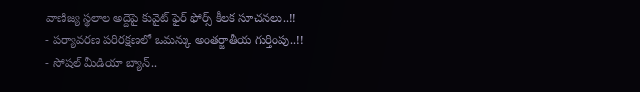వాణిజ్య స్థలాల అద్దెపై కువైట్ ఫైర్ ఫోర్స్ కీలక సూచనలు..!!
- పర్యావరణ పరిరక్షణలో ఒమన్కు అంతర్జాతీయ గుర్తింపు..!!
- సోషల్ మీడియా బ్యాన్..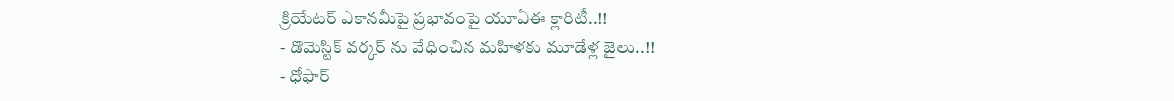క్రియేటర్ ఎకానమీపై ప్రభావంపై యూఏఈ క్లారిటీ..!!
- డొమెస్టిక్ వర్కర్ ను వేధించిన మహిళకు మూడేళ్ల జైలు..!!
- ధోఫార్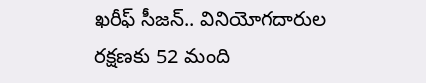ఖరీఫ్ సీజన్.. వినియోగదారుల రక్షణకు 52 మంది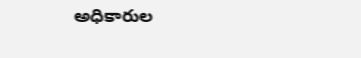అధికారుల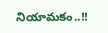నియామకం..!!